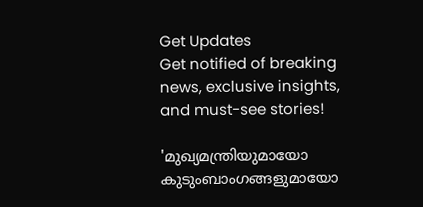Get Updates
Get notified of breaking news, exclusive insights, and must-see stories!

'മുഖ്യമന്ത്രിയുമായോ കുടുംബാംഗങ്ങളുമായോ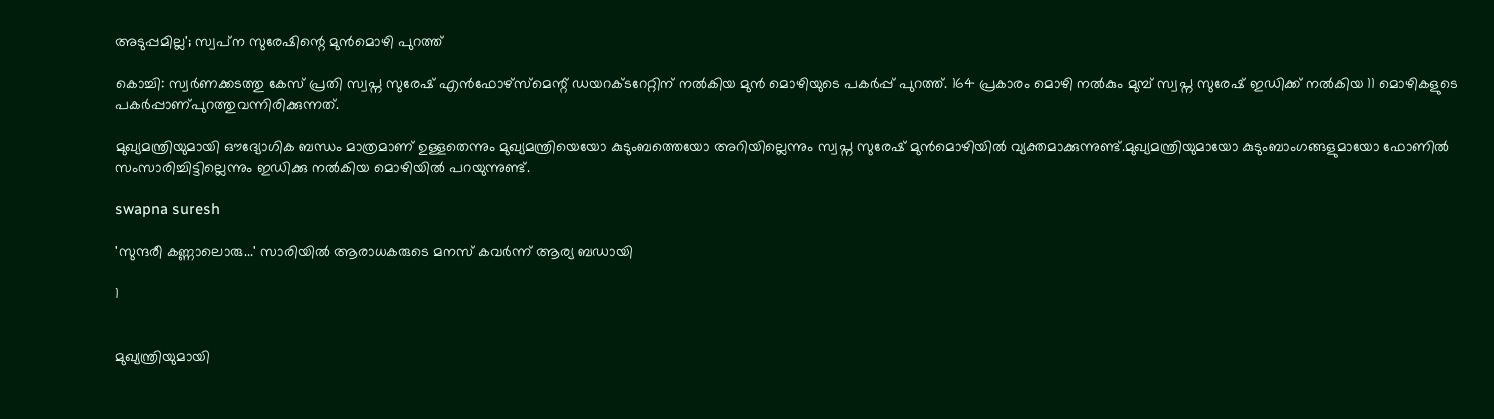അടുപ്പമില്ല'; സ്വപ്‌ന സുരേഷിന്റെ മുന്‍മൊഴി പുറത്ത്

കൊച്ചി: സ്വര്‍ണക്കടത്തു കേസ് പ്രതി സ്വപ്ന സുരേഷ് എന്‍ഫോഴ്സ്മെന്റ് ഡയറക്ടറേറ്റിന് നല്‍കിയ മുന്‍ മൊഴിയുടെ പകര്‍പ്പ് പുറത്ത്. 164 പ്രകാരം മൊഴി നല്‍കും മുമ്പ് സ്വപ്ന സുരേഷ് ഇഡിക്ക് നല്‍കിയ 11 മൊഴികളുടെ പകര്‍പ്പാണ്പുറത്തുവന്നിരിക്കുന്നത്.

മുഖ്യമന്ത്രിയുമായി ഔദ്യോഗിക ബന്ധം മാത്രമാണ് ഉള്ളതെന്നും മുഖ്യമന്ത്രിയെയോ കുടുംബത്തെയോ അറിയില്ലെന്നും സ്വപ്ന സുരേഷ് മുന്‍മൊഴിയില്‍ വ്യക്തമാക്കുന്നുണ്ട്.മുഖ്യമന്ത്രിയുമായോ കുടുംബാംഗങ്ങളുമായോ ഫോണില്‍ സംസാരിച്ചിട്ടില്ലെന്നും ഇഡിക്കു നല്‍കിയ മൊഴിയില്‍ പറയുന്നുണ്ട്.

swapna suresh

'സുന്ദരീ കണ്ണാലൊരു...' സാരിയില്‍ ആരാധകരുടെ മനസ് കവര്‍ന്ന് ആര്യ ബഡായി

1


മുഖ്യന്ത്രിയുമായി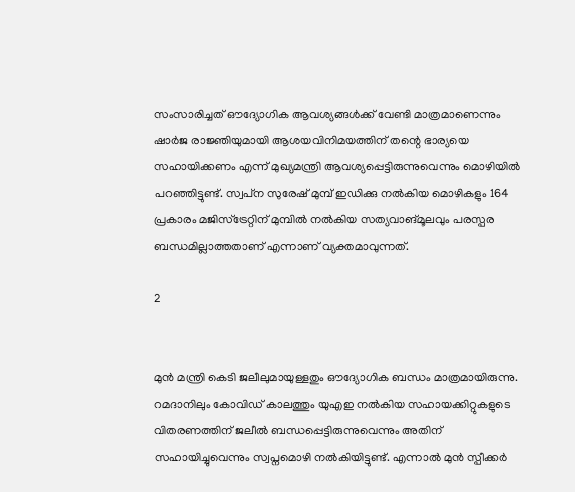സംസാരിച്ചത് ഔദ്യോഗിക ആവശ്യങ്ങള്‍ക്ക് വേണ്ടി മാത്രമാണെന്നും ഷാര്‍ജ രാജ്ഞിയുമായി ആശയവിനിമയത്തിന് തന്റെ ഭാര്യയെ സഹായിക്കണം എന്ന് മുഖ്യമന്ത്രി ആവശ്യപ്പെട്ടിരുന്നുവെന്നും മൊഴിയില്‍ പറഞ്ഞിട്ടുണ്ട്. സ്വപ്‌ന സുരേഷ് മുമ്പ് ഇഡിക്കു നല്‍കിയ മൊഴികളും 164 പ്രകാരം മജിസ്ട്രേറ്റിന് മുമ്പില്‍ നല്‍കിയ സത്യവാങ്മൂലവും പരസ്പര ബന്ധമില്ലാത്തതാണ് എന്നാണ് വ്യക്തമാവുന്നത്.

2


മുന്‍ മന്ത്രി കെടി ജലീലുമായുള്ളതും ഔദ്യോഗിക ബന്ധം മാത്രമായിരുന്നു. റമദാനിലും കോവിഡ് കാലത്തും യുഎഇ നല്‍കിയ സഹായക്കിറ്റുകളുടെ വിതരണത്തിന് ജലീല്‍ ബന്ധപ്പെട്ടിരുന്നുവെന്നും അതിന് സഹായിച്ചുവെന്നും സ്വപ്നമൊഴി നല്‍കിയിട്ടുണ്ട്. എന്നാല്‍ മുന്‍ സ്പീക്കര്‍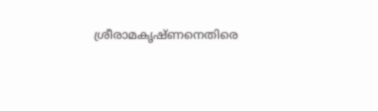ശ്രീരാമകൃഷ്ണനെതിരെ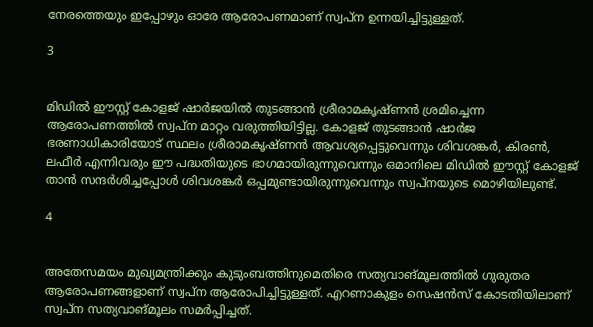നേരത്തെയും ഇപ്പോഴും ഓരേ ആരോപണമാണ് സ്വപ്ന ഉന്നയിച്ചിട്ടുള്ളത്.

3


മിഡില്‍ ഈസ്റ്റ് കോളജ് ഷാര്‍ജയില്‍ തുടങ്ങാന്‍ ശ്രീരാമകൃഷ്ണന്‍ ശ്രമിച്ചെന്ന ആരോപണത്തില്‍ സ്വപ്‌ന മാറ്റം വരുത്തിയിട്ടില്ല. കോളജ് തുടങ്ങാന്‍ ഷാര്‍ജ ഭരണാധികാരിയോട് സ്ഥലം ശ്രീരാമകൃഷ്ണന്‍ ആവശ്യപ്പെട്ടുവെന്നും ശിവശങ്കര്‍, കിരണ്‍, ലഫീര്‍ എന്നിവരും ഈ പദ്ധതിയുടെ ഭാഗമായിരുന്നുവെന്നും ഒമാനിലെ മിഡില്‍ ഈസ്റ്റ് കോളജ് താന്‍ സന്ദര്‍ശിച്ചപ്പോള്‍ ശിവശങ്കര്‍ ഒപ്പമുണ്ടായിരുന്നുവെന്നും സ്വപ്നയുടെ മൊഴിയിലുണ്ട്.

4


അതേസമയം മുഖ്യമന്ത്രിക്കും കുടുംബത്തിനുമെതിരെ സത്യവാങ്മൂലത്തില്‍ ഗുരുതര ആരോപണങ്ങളാണ് സ്വപ്‌ന ആരോപിച്ചിട്ടുള്ളത്. എറണാകുളം സെഷന്‍സ് കോടതിയിലാണ് സ്വപ്ന സത്യവാങ്മൂലം സമര്‍പ്പിച്ചത്.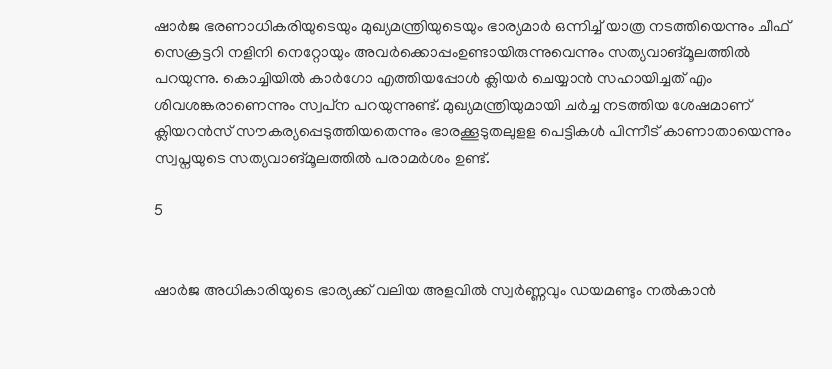ഷാര്‍ജ ഭരണാധികരിയുടെയും മുഖ്യമന്ത്രിയുടെയും ഭാര്യമാര്‍ ഒന്നിച്ച് യാത്ര നടത്തിയെന്നും ചീഫ് സെക്രട്ടറി നളിനി നെറ്റോയും അവര്‍ക്കൊപ്പംഉണ്ടായിരുന്നുവെന്നും സത്യവാങ്മൂലത്തില്‍ പറയുന്നു. കൊച്ചിയില്‍ കാര്‍ഗോ എത്തിയപ്പോള്‍ ക്ലിയര്‍ ചെയ്യാന്‍ സഹായിച്ചത് എം ശിവശങ്കരാണെന്നും സ്വപ്‌ന പറയുന്നുണ്ട്. മുഖ്യമന്ത്രിയുമായി ചര്‍ച്ച നടത്തിയ ശേഷമാണ് ക്ലിയറന്‍സ് സൗകര്യപ്പെടുത്തിയതെന്നും ഭാരക്കൂടുതലുളള പെട്ടികള്‍ പിന്നീട് കാണാതായെന്നും സ്വപ്നയുടെ സത്യവാങ്മൂലത്തില്‍ പരാമര്‍ശം ഉണ്ട്.

5


ഷാര്‍ജ അധികാരിയുടെ ഭാര്യക്ക് വലിയ അളവില്‍ സ്വര്‍ണ്ണവും ഡയമണ്ടും നല്‍കാന്‍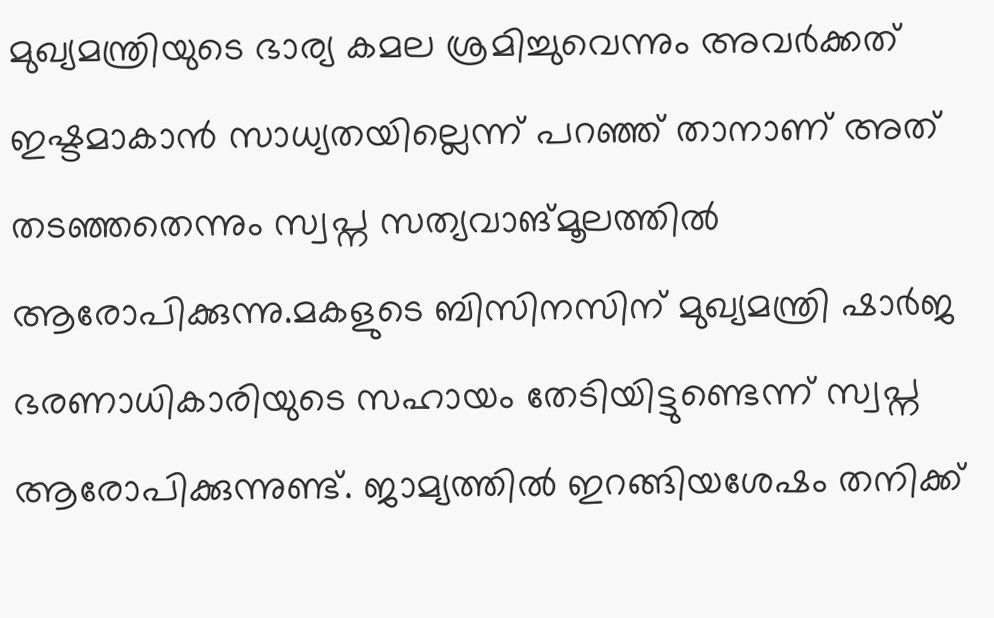മുഖ്യമന്ത്രിയുടെ ഭാര്യ കമല ശ്രമിച്ചുവെന്നും അവര്‍ക്കത് ഇഷ്ടമാകാന്‍ സാധ്യതയില്ലെന്ന് പറഞ്ഞ് താനാണ് അത് തടഞ്ഞതെന്നും സ്വപ്ന സത്യവാങ്മൂലത്തില്‍ ആരോപിക്കുന്നു.മകളുടെ ബിസിനസിന് മുഖ്യമന്ത്രി ഷാര്‍ജ ഭരണാധികാരിയുടെ സഹായം തേടിയിട്ടുണ്ടെന്ന് സ്വപ്ന ആരോപിക്കുന്നുണ്ട്. ജാമ്യത്തില്‍ ഇറങ്ങിയശേഷം തനിക്ക്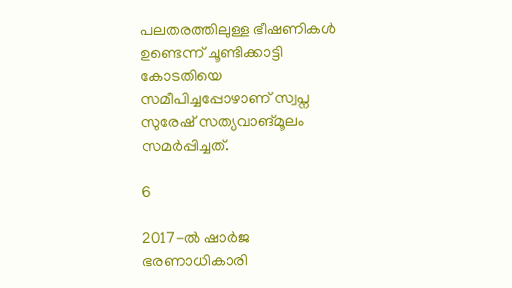പലതരത്തിലുള്ള ഭീഷണികള്‍ ഉണ്ടെന്ന് ചൂണ്ടിക്കാട്ടി കോടതിയെ സമീപിച്ചപ്പോഴാണ് സ്വപ്ന സുരേഷ് സത്യവാങ്മൂലം സമര്‍പ്പിച്ചത്.

6

2017-ല്‍ ഷാര്‍ജ ഭരണാധികാരി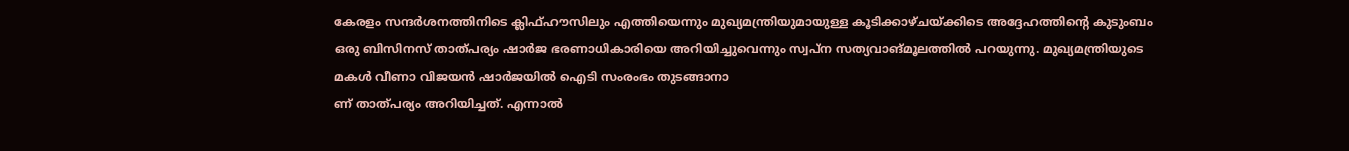കേരളം സന്ദര്‍ശനത്തിനിടെ ക്ലിഫ്ഹൗസിലും എത്തിയെന്നും മുഖ്യമന്ത്രിയുമായുള്ള കൂടിക്കാഴ്ചയ്ക്കിടെ അദ്ദേഹത്തിന്റെ കുടുംബം ഒരു ബിസിനസ് താത്പര്യം ഷാര്‍ജ ഭരണാധികാരിയെ അറിയിച്ചുവെന്നും സ്വപ്ന സത്യവാങ്മൂലത്തില്‍ പറയുന്നു. മുഖ്യമന്ത്രിയുടെ മകള്‍ വീണാ വിജയന്‍ ഷാര്‍ജയില്‍ ഐടി സംരംഭം തുടങ്ങാനാ
ണ് താത്പര്യം അറിയിച്ചത്. എന്നാല്‍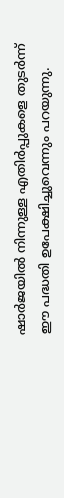ഷാര്‍ജയില്‍ നിന്നുള്ള എതിര്‍പ്പുകളെ തുടര്‍ന്ന് ഈ പദ്ധതി ഉപേക്ഷിച്ചുവെന്നും പറയുന്നു.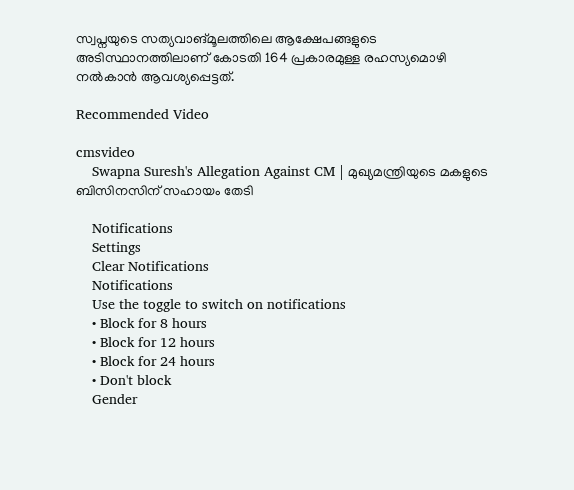സ്വപ്നയുടെ സത്യവാങ്മൂലത്തിലെ ആക്ഷേപങ്ങളുടെ അടിസ്ഥാനത്തിലാണ് കോടതി 164 പ്രകാരമുള്ള രഹസ്യമൊഴി നല്‍കാന്‍ ആവശ്യപ്പെട്ടത്.

Recommended Video

cmsvideo
    Swapna Suresh's Allegation Against CM | മുഖ്യമന്ത്രിയുടെ മകളുടെ ബിസിനസിന് സഹായം തേടി

    Notifications
    Settings
    Clear Notifications
    Notifications
    Use the toggle to switch on notifications
    • Block for 8 hours
    • Block for 12 hours
    • Block for 24 hours
    • Don't block
    Gender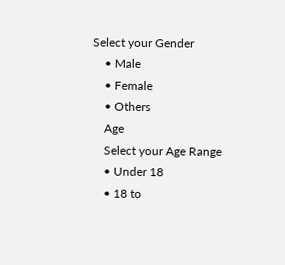Select your Gender
    • Male
    • Female
    • Others
    Age
    Select your Age Range
    • Under 18
    • 18 to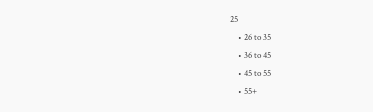25
    • 26 to 35
    • 36 to 45
    • 45 to 55
    • 55+